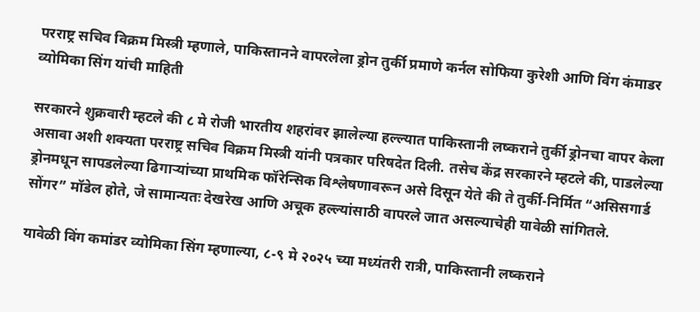परराष्ट्र सचिव विक्रम मिस्त्री म्हणाले, पाकिस्तानने वापरलेला ड्रोन तुर्की प्रमाणे कर्नल सोफिया कुरेशी आणि विंग कंमाडर व्योमिका सिंग यांची माहिती

सरकारने शुक्रवारी म्हटले की ८ मे रोजी भारतीय शहरांवर झालेल्या हल्ल्यात पाकिस्तानी लष्कराने तुर्की ड्रोनचा वापर केला असावा अशी शक्यता परराष्ट्र सचिव विक्रम मिस्त्री यांनी पत्रकार परिषदेत दिली. तसेच केंद्र सरकारने म्हटले की, पाडलेल्या ड्रोनमधून सापडलेल्या ढिगाऱ्यांच्या प्राथमिक फॉरेन्सिक विश्लेषणावरून असे दिसून येते की ते तुर्की-निर्मित “असिसगार्ड सोंगर” मॉडेल होते, जे सामान्यतः देखरेख आणि अचूक हल्ल्यांसाठी वापरले जात असल्याचेही यावेळी सांगितले.

यावेळी विंग कमांडर व्योमिका सिंग म्हणाल्या, ८-९ मे २०२५ च्या मध्यंतरी रात्री, पाकिस्तानी लष्कराने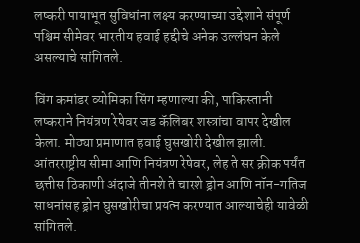लष्करी पायाभूत सुविधांना लक्ष्य करण्याच्या उद्देशाने संपूर्ण पश्चिम सीमेवर भारतीय हवाई हद्दीचे अनेक उल्लंघन केले असल्याचे सांगितले.

विंग कमांडर व्योमिका सिंग म्हणाल्या की, पाकिस्तानी लष्कराने नियंत्रण रेषेवर जड कॅलिबर शस्त्रांचा वापर देखील केला. मोठ्या प्रमाणात हवाई घुसखोरी देखील झाली. आंतरराष्ट्रीय सीमा आणि नियंत्रण रेषेवर, लेह ते सर क्रीक पर्यंत छत्तीस ठिकाणी अंदाजे तीनशे ते चारशे ड्रोन आणि नॉन-गतिज साधनांसह ड्रोन घुसखोरीचा प्रयत्न करण्यात आल्याचेही यावेळी सांगितले.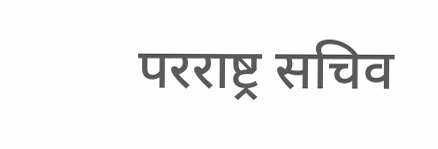परराष्ट्र सचिव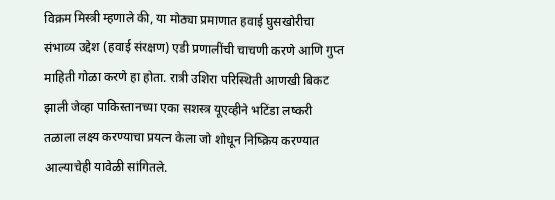विक्रम मिस्त्री म्हणाले की, या मोठ्या प्रमाणात हवाई घुसखोरीचा संभाव्य उद्देश (हवाई संरक्षण) एडी प्रणालींची चाचणी करणे आणि गुप्त माहिती गोळा करणे हा होता. रात्री उशिरा परिस्थिती आणखी बिकट झाली जेव्हा पाकिस्तानच्या एका सशस्त्र यूएव्हीने भटिंडा लष्करी तळाला लक्ष्य करण्याचा प्रयत्न केला जो शोधून निष्क्रिय करण्यात आल्याचेही यावेळी सांगितले.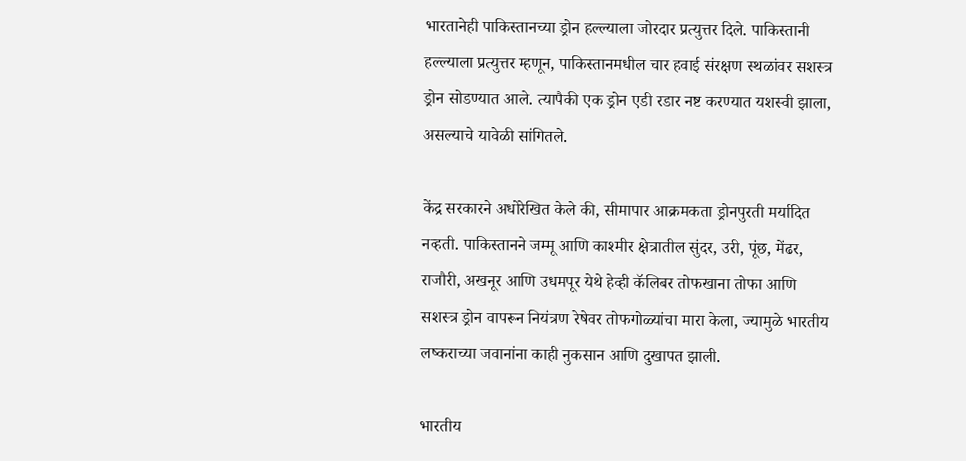भारतानेही पाकिस्तानच्या ड्रोन हल्ल्याला जोरदार प्रत्युत्तर दिले. पाकिस्तानी हल्ल्याला प्रत्युत्तर म्हणून, पाकिस्तानमधील चार हवाई संरक्षण स्थळांवर सशस्त्र ड्रोन सोडण्यात आले. त्यापैकी एक ड्रोन एडी रडार नष्ट करण्यात यशस्वी झाला, असल्याचे यावेळी सांगितले.

केंद्र सरकारने अधोरेखित केले की, सीमापार आक्रमकता ड्रोनपुरती मर्यादित नव्हती. पाकिस्तानने जम्मू आणि काश्मीर क्षेत्रातील सुंदर, उरी, पूंछ, मेंढर, राजौरी, अखनूर आणि उधमपूर येथे हेव्ही कॅलिबर तोफखाना तोफा आणि सशस्त्र ड्रोन वापरून नियंत्रण रेषेवर तोफगोळ्यांचा मारा केला, ज्यामुळे भारतीय लष्कराच्या जवानांना काही नुकसान आणि दुखापत झाली.

भारतीय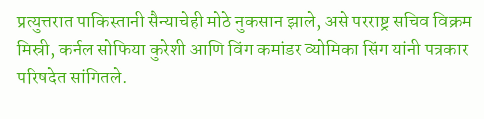प्रत्युत्तरात पाकिस्तानी सैन्याचेही मोठे नुकसान झाले, असे परराष्ट्र सचिव विक्रम मिस्री, कर्नल सोफिया कुरेशी आणि विंग कमांडर व्योमिका सिंग यांनी पत्रकार परिषदेत सांगितले.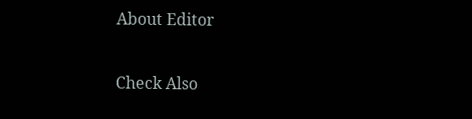About Editor

Check Also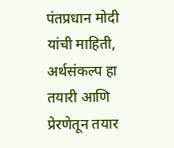पंतप्रधान मोदी यांची माहिती, अर्थसंकल्प हा तयारी आणि प्रेरणेतून तयार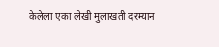केलेला एका लेखी मुलाखती दरम्यान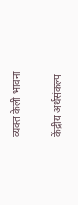व्यक्त केली भावना

केंद्रीय अर्थसंकल्प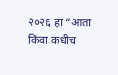२०२६ हा “आता किंवा कधीच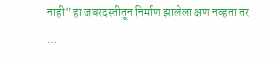नाही” हा जबरदस्तीतून निर्माण झालेला क्षण नव्हता तर …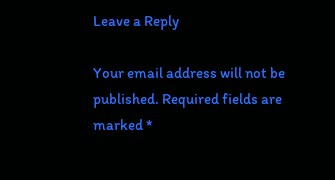Leave a Reply

Your email address will not be published. Required fields are marked *